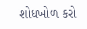શોધખોળ કરો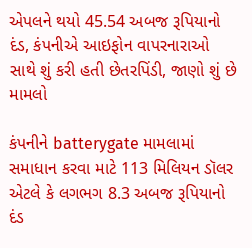એપલને થયો 45.54 અબજ રૂપિયાનો દંડ, કંપનીએ આઇફોન વાપરનારાઓ સાથે શું કરી હતી છેતરપિંડી, જાણો શું છે મામલો

કંપનીને batterygate મામલામાં સમાધાન કરવા માટે 113 મિલિયન ડૉલર એટલે કે લગભગ 8.3 અબજ રૂપિયાનો દંડ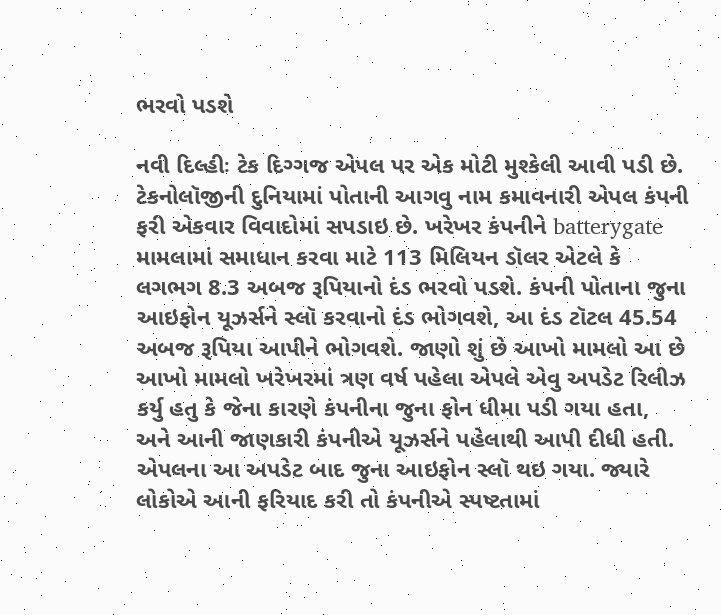ભરવો પડશે

નવી દિલ્હીઃ ટેક દિગ્ગજ એપલ પર એક મોટી મુશ્કેલી આવી પડી છે. ટેકનોલૉજીની દુનિયામાં પોતાની આગવુ નામ કમાવનારી એપલ કંપની ફરી એકવાર વિવાદોમાં સપડાઇ છે. ખરેખર કંપનીને batterygate મામલામાં સમાધાન કરવા માટે 113 મિલિયન ડૉલર એટલે કે લગભગ 8.3 અબજ રૂપિયાનો દંડ ભરવો પડશે. કંપની પોતાના જુના આઇફોન યૂઝર્સને સ્લૉ કરવાનો દંડ ભોગવશે, આ દંડ ટૉટલ 45.54 અબજ રૂપિયા આપીને ભોગવશે. જાણો શું છે આખો મામલો આ છે આખો મામલો ખરેખરમાં ત્રણ વર્ષ પહેલા એપલે એવુ અપડેટ રિલીઝ કર્યુ હતુ કે જેના કારણે કંપનીના જુના ફોન ધીમા પડી ગયા હતા, અને આની જાણકારી કંપનીએ યૂઝર્સને પહેલાથી આપી દીધી હતી. એપલના આ અપડેટ બાદ જુના આઇફોન સ્લૉ થઇ ગયા. જ્યારે લોકોએ આની ફરિયાદ કરી તો કંપનીએ સ્પષ્ટતામાં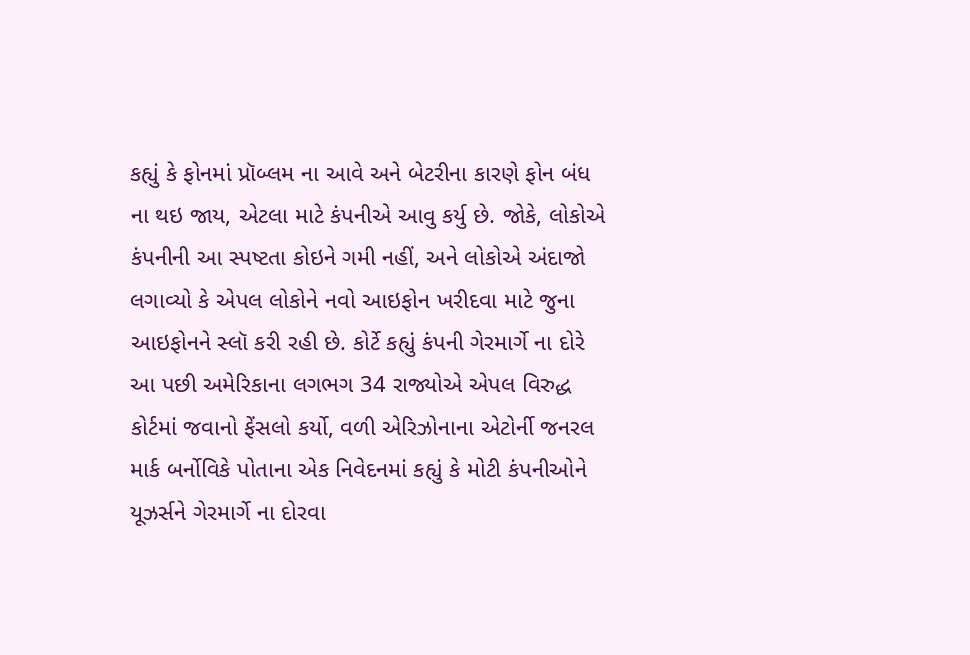કહ્યું કે ફોનમાં પ્રૉબ્લમ ના આવે અને બેટરીના કારણે ફોન બંધ ના થઇ જાય, એટલા માટે કંપનીએ આવુ કર્યુ છે. જોકે, લોકોએ કંપનીની આ સ્પષ્ટતા કોઇને ગમી નહીં, અને લોકોએ અંદાજો લગાવ્યો કે એપલ લોકોને નવો આઇફોન ખરીદવા માટે જુના આઇફોનને સ્લૉ કરી રહી છે. કોર્ટે કહ્યું કંપની ગેરમાર્ગે ના દોરે આ પછી અમેરિકાના લગભગ 34 રાજ્યોએ એપલ વિરુદ્ધ કોર્ટમાં જવાનો ફેંસલો કર્યો, વળી એરિઝોનાના એટોર્ની જનરલ માર્ક બર્નોવિકે પોતાના એક નિવેદનમાં કહ્યું કે મોટી કંપનીઓને યૂઝર્સને ગેરમાર્ગે ના દોરવા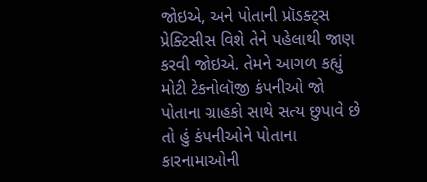જોઇએ, અને પોતાની પ્રૉડક્ટ્સ પ્રેક્ટિસીસ વિશે તેને પહેલાથી જાણ કરવી જોઇએ. તેમને આગળ કહ્યું મોટી ટેકનોલૉજી કંપનીઓ જો પોતાના ગ્રાહકો સાથે સત્ય છુપાવે છે તો હું કંપનીઓને પોતાના કારનામાઓની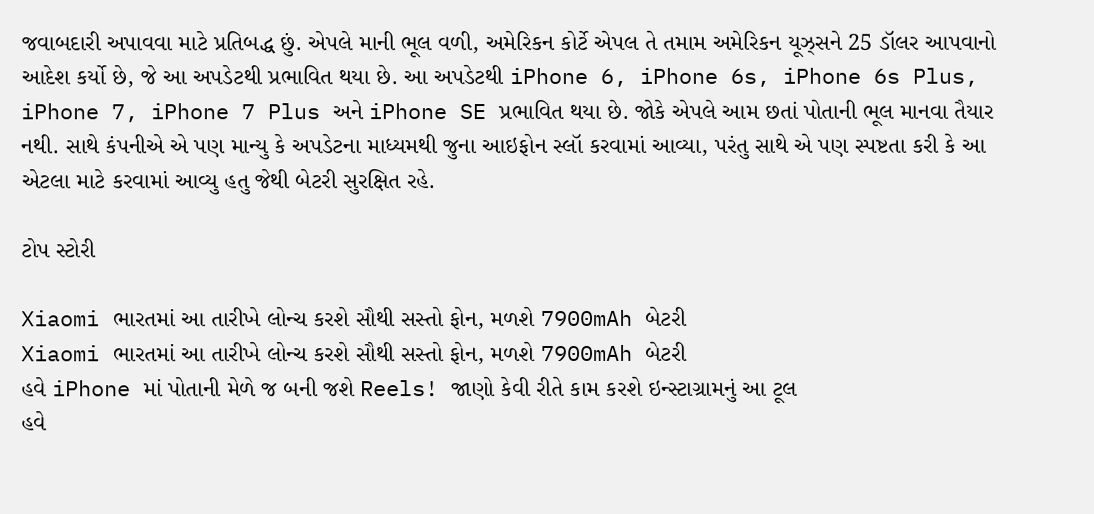જવાબદારી અપાવવા માટે પ્રતિબદ્ધ છું. એપલે માની ભૂલ વળી, અમેરિકન કોર્ટે એપલ તે તમામ અમેરિકન યૂઝ્સને 25 ડૉલર આપવાનો આદેશ કર્યો છે, જે આ અપડેટથી પ્રભાવિત થયા છે. આ અપડેટથી iPhone 6, iPhone 6s, iPhone 6s Plus, iPhone 7, iPhone 7 Plus અને iPhone SE પ્રભાવિત થયા છે. જોકે એપલે આમ છતાં પોતાની ભૂલ માનવા તૈયાર નથી. સાથે કંપનીએ એ પણ માન્યુ કે અપડેટના માધ્યમથી જુના આઇફોન સ્લૉ કરવામાં આવ્યા, પરંતુ સાથે એ પણ સ્પષ્ટતા કરી કે આ એટલા માટે કરવામાં આવ્યુ હતુ જેથી બેટરી સુરક્ષિત રહે.

ટોપ સ્ટોરી

Xiaomi ભારતમાં આ તારીખે લોન્ચ કરશે સૌથી સસ્તો ફોન, મળશે 7900mAh બેટરી
Xiaomi ભારતમાં આ તારીખે લોન્ચ કરશે સૌથી સસ્તો ફોન, મળશે 7900mAh બેટરી
હવે iPhone માં પોતાની મેળે જ બની જશે Reels! જાણો કેવી રીતે કામ કરશે ઇન્સ્ટાગ્રામનું આ ટૂલ
હવે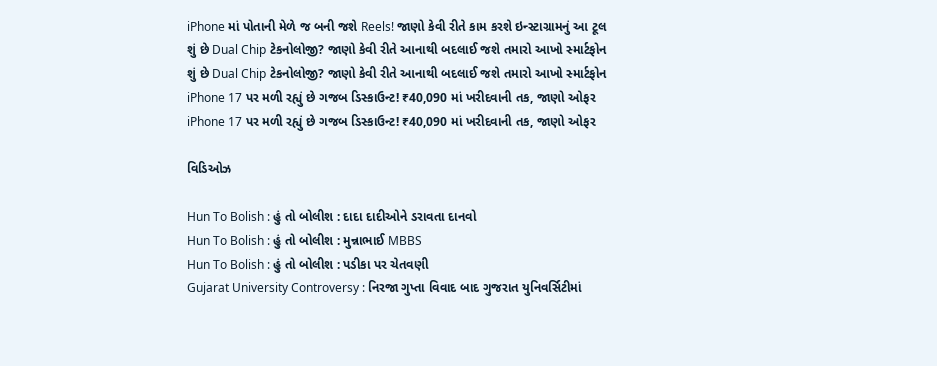iPhone માં પોતાની મેળે જ બની જશે Reels! જાણો કેવી રીતે કામ કરશે ઇન્સ્ટાગ્રામનું આ ટૂલ
શું છે Dual Chip ટેકનોલોજી? જાણો કેવી રીતે આનાથી બદલાઈ જશે તમારો આખો સ્માર્ટફોન
શું છે Dual Chip ટેકનોલોજી? જાણો કેવી રીતે આનાથી બદલાઈ જશે તમારો આખો સ્માર્ટફોન
iPhone 17 પર મળી રહ્યું છે ગજબ ડિસ્કાઉન્ટ! ₹40,090 માં ખરીદવાની તક, જાણો ઓફર
iPhone 17 પર મળી રહ્યું છે ગજબ ડિસ્કાઉન્ટ! ₹40,090 માં ખરીદવાની તક, જાણો ઓફર

વિડિઓઝ

Hun To Bolish : હું તો બોલીશ : દાદા દાદીઓને ડરાવતા દાનવો
Hun To Bolish : હું તો બોલીશ : મુન્નાભાઈ MBBS
Hun To Bolish : હું તો બોલીશ : પડીકા પર ચેતવણી
Gujarat University Controversy : નિરજા ગુપ્તા વિવાદ બાદ ગુજરાત યુનિવર્સિટીમાં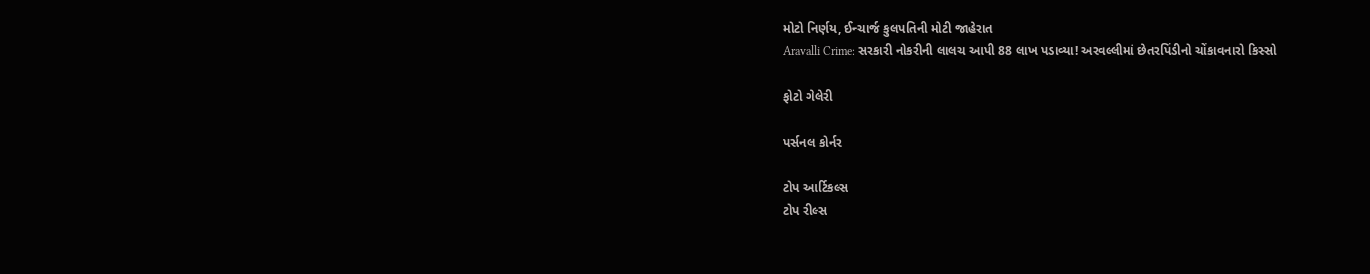મોટો નિર્ણય, ઈન્ચાર્જ કુલપતિની મોટી જાહેરાત
Aravalli Crime: સરકારી નોકરીની લાલચ આપી 88 લાખ પડાવ્યા! અરવલ્લીમાં છેતરપિંડીનો ચોંકાવનારો કિસ્સો

ફોટો ગેલેરી

પર્સનલ કોર્નર

ટોપ આર્ટિકલ્સ
ટોપ રીલ્સ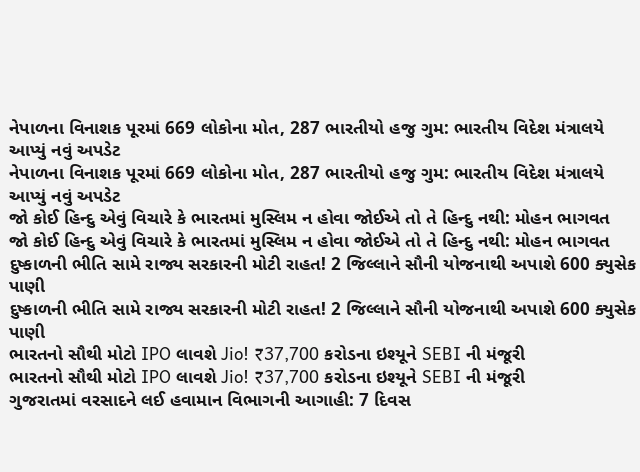નેપાળના વિનાશક પૂરમાં 669 લોકોના મોત, 287 ભારતીયો હજુ ગુમ: ભારતીય વિદેશ મંત્રાલયે આપ્યું નવું અપડેટ
નેપાળના વિનાશક પૂરમાં 669 લોકોના મોત, 287 ભારતીયો હજુ ગુમ: ભારતીય વિદેશ મંત્રાલયે આપ્યું નવું અપડેટ
જો કોઈ હિન્દુ એવું વિચારે કે ભારતમાં મુસ્લિમ ન હોવા જોઈએ તો તે હિન્દુ નથી: મોહન ભાગવત
જો કોઈ હિન્દુ એવું વિચારે કે ભારતમાં મુસ્લિમ ન હોવા જોઈએ તો તે હિન્દુ નથી: મોહન ભાગવત
દુષ્કાળની ભીતિ સામે રાજ્ય સરકારની મોટી રાહત! 2 જિલ્લાને સૌની યોજનાથી અપાશે 600 ક્યુસેક પાણી
દુષ્કાળની ભીતિ સામે રાજ્ય સરકારની મોટી રાહત! 2 જિલ્લાને સૌની યોજનાથી અપાશે 600 ક્યુસેક પાણી
ભારતનો સૌથી મોટો IPO લાવશે Jio! ₹37,700 કરોડના ઇશ્યૂને SEBI ની મંજૂરી
ભારતનો સૌથી મોટો IPO લાવશે Jio! ₹37,700 કરોડના ઇશ્યૂને SEBI ની મંજૂરી
ગુજરાતમાં વરસાદને લઈ હવામાન વિભાગની આગાહી: 7 દિવસ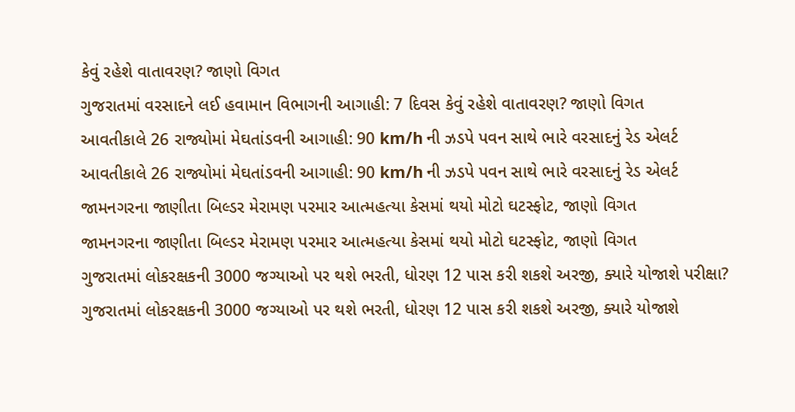કેવું રહેશે વાતાવરણ? જાણો વિગત
ગુજરાતમાં વરસાદને લઈ હવામાન વિભાગની આગાહી: 7 દિવસ કેવું રહેશે વાતાવરણ? જાણો વિગત
આવતીકાલે 26 રાજ્યોમાં મેઘતાંડવની આગાહી: 90 km/h ની ઝડપે પવન સાથે ભારે વરસાદનું રેડ એલર્ટ
આવતીકાલે 26 રાજ્યોમાં મેઘતાંડવની આગાહી: 90 km/h ની ઝડપે પવન સાથે ભારે વરસાદનું રેડ એલર્ટ
જામનગરના જાણીતા બિલ્ડર મેરામણ પરમાર આત્મહત્યા કેસમાં થયો મોટો ઘટસ્ફોટ, જાણો વિગત
જામનગરના જાણીતા બિલ્ડર મેરામણ પરમાર આત્મહત્યા કેસમાં થયો મોટો ઘટસ્ફોટ, જાણો વિગત
ગુજરાતમાં લોકરક્ષકની 3000 જગ્યાઓ પર થશે ભરતી, ધોરણ 12 પાસ કરી શકશે અરજી, ક્યારે યોજાશે પરીક્ષા?
ગુજરાતમાં લોકરક્ષકની 3000 જગ્યાઓ પર થશે ભરતી, ધોરણ 12 પાસ કરી શકશે અરજી, ક્યારે યોજાશે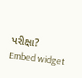પરીક્ષા?
Embed widget